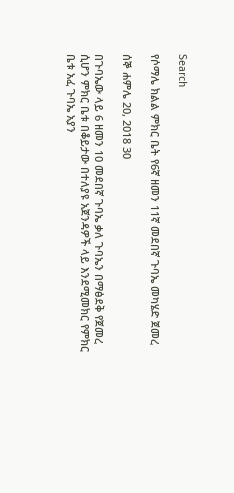Search

የሶማሌ ክልል ምክር ቤት የ6ኛ ዘመን 11ኛ መደበኛ ጉባኤ መካሄድ ጀመረ

ሰኞ ሐምሌ 20, 2018 30

በጉባኤው ላይ 6 ዘመን 10 መደበኛ ጉባኤ ቃለ ጉባኤን በማፅደቅ የጀመረ ሲሆን ምክር ቤቱ በቆይታው በተለያዩ አጀንዳዎች ላይ እንደሚመክር የምክር ቤቱ አፈ ጉባኤ አያን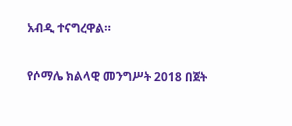አብዲ ተናግረዋል።

የሶማሌ ክልላዊ መንግሥት 2018 በጀት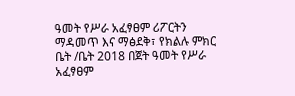ዓመት የሥራ አፈፃፀም ሪፖርትን ማዳመጥ እና ማፅደቅ፣ የክልሉ ምክር ቤት /ቤት 2018 በጀት ዓመት የሥራ አፈፃፀም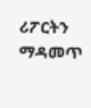ሪፖርትን ማዳመጥ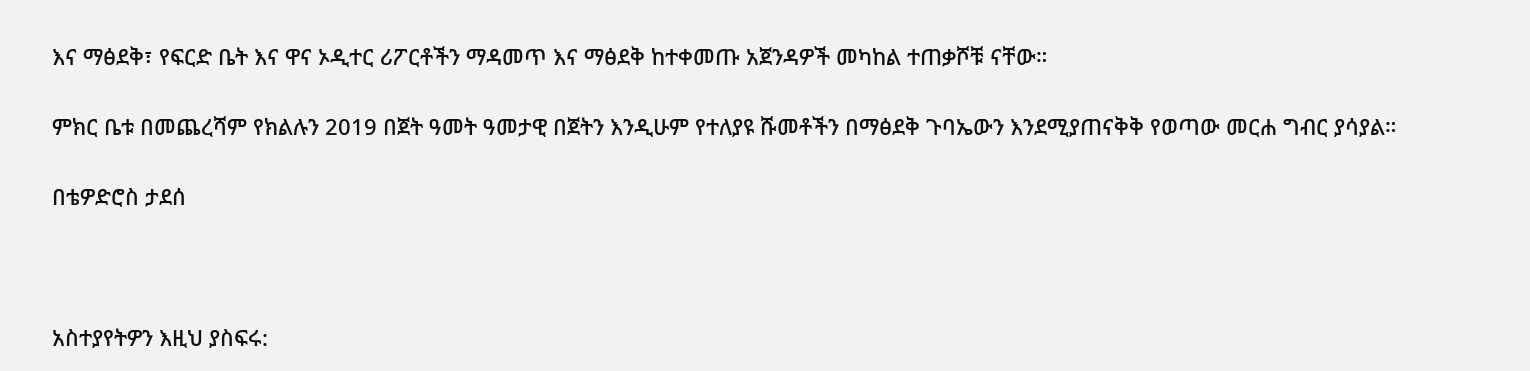እና ማፅደቅ፣ የፍርድ ቤት እና ዋና ኦዲተር ሪፖርቶችን ማዳመጥ እና ማፅደቅ ከተቀመጡ አጀንዳዎች መካከል ተጠቃሾቹ ናቸው።

ምክር ቤቱ በመጨረሻም የክልሉን 2019 በጀት ዓመት ዓመታዊ በጀትን እንዲሁም የተለያዩ ሹመቶችን በማፅደቅ ጉባኤውን እንደሚያጠናቅቅ የወጣው መርሐ ግብር ያሳያል።

በቴዎድሮስ ታደሰ



አስተያየትዎን እዚህ ያስፍሩ: